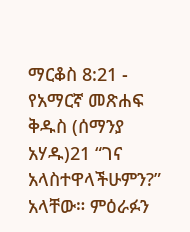ማርቆስ 8:21 - የአማርኛ መጽሐፍ ቅዱስ (ሰማንያ አሃዱ)21 “ገና አላስተዋላችሁምን?” አላቸው። ምዕራፉን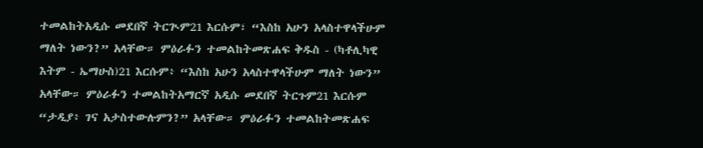ተመልከትአዲሱ መደበኛ ትርጒም21 እርሱም፣ “እስከ አሁን አላስተዋላችሁም ማለት ነውን?” አላቸው። ምዕራፉን ተመልከትመጽሐፍ ቅዱስ - (ካቶሊካዊ እትም - ኤማሁስ)21 እርሱም፥ “እስከ አሁን አላስተዋላችሁም ማለት ነውን” አላቸው። ምዕራፉን ተመልከትአማርኛ አዲሱ መደበኛ ትርጉም21 እርሱም “ታዲያ፥ ገና አታስተውሉምን?” አላቸው። ምዕራፉን ተመልከትመጽሐፍ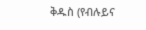ቅዱስ (የብሉይና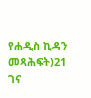የሐዲስ ኪዳን መጻሕፍት)21 ገና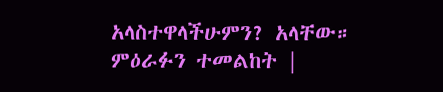አላስተዋላችሁምን? አላቸው። ምዕራፉን ተመልከት |